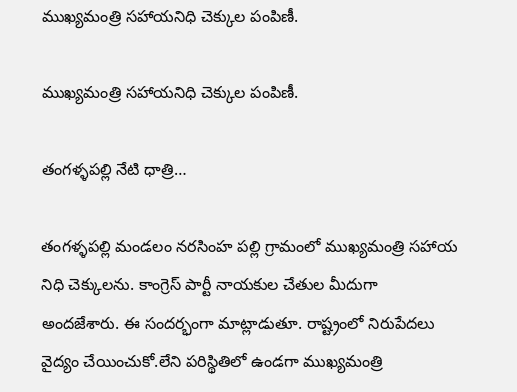ముఖ్యమంత్రి సహాయనిధి చెక్కుల పంపిణీ.

ముఖ్యమంత్రి సహాయనిధి చెక్కుల పంపిణీ.

తంగళ్ళపల్లి నేటి ధాత్రి…

తంగళ్ళపల్లి మండలం నరసింహ పల్లి గ్రామంలో ముఖ్యమంత్రి సహాయ నిధి చెక్కులను. కాంగ్రెస్ పార్టీ నాయకుల చేతుల మీదుగా అందజేశారు. ఈ సందర్భంగా మాట్లాడుతూ. రాష్ట్రంలో నిరుపేదలు వైద్యం చేయించుకో.లేని పరిస్థితిలో ఉండగా ముఖ్యమంత్రి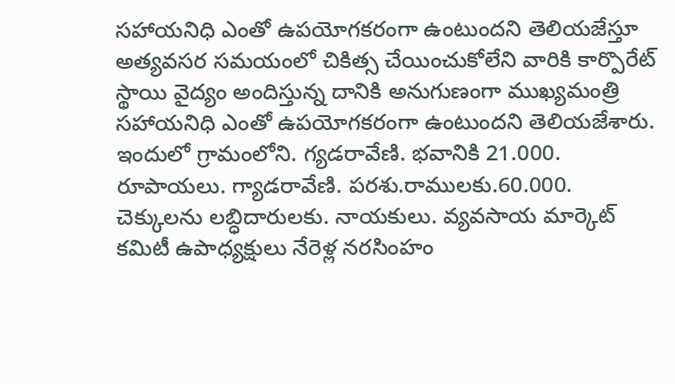సహాయనిధి ఎంతో ఉపయోగకరంగా ఉంటుందని తెలియజేస్తూ అత్యవసర సమయంలో చికిత్స చేయించుకోలేని వారికి కార్పొరేట్ స్థాయి వైద్యం అందిస్తున్న దానికి అనుగుణంగా ముఖ్యమంత్రి సహాయనిధి ఎంతో ఉపయోగకరంగా ఉంటుందని తెలియజేశారు. ఇందులో గ్రామంలోని. గ్యడరావేణి. భవానికి 21.000. రూపాయలు. గ్యాడరావేణి. పరశు.రాములకు.60.000. చెక్కులను లబ్ధిదారులకు. నాయకులు. వ్యవసాయ మార్కెట్ కమిటీ ఉపాధ్యక్షులు నేరెళ్ల నరసింహం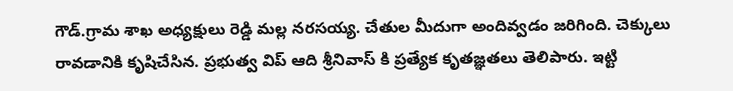గౌడ్.గ్రామ శాఖ అధ్యక్షులు రెడ్డి మల్ల నరసయ్య. చేతుల మీదుగా అందివ్వడం జరిగింది. చెక్కులు రావడానికి కృషిచేసిన. ప్రభుత్వ విప్ ఆది శ్రీనివాస్ కి ప్రత్యేక కృతజ్ఞతలు తెలిపారు. ఇట్టి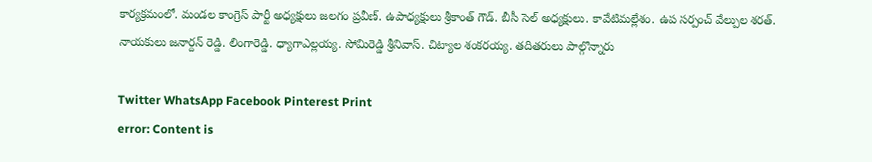కార్యక్రమంలో. మండల కాంగ్రెస్ పార్టీ అధ్యక్షులు జలగం ప్రవీణ్. ఉపాధ్యక్షులు శ్రీకాంత్ గౌడ్. బీసీ సెల్ అధ్యక్షులు. కావేటిమల్లేశం. ఉప సర్పంచ్ వేల్పుల శరత్. నాయకులు జనార్దన్ రెడ్డి. లింగారెడ్డి. ధ్యాగాఎల్లయ్య. సోమిరెడ్డి శ్రీనివాస్. చిట్యాల శంకరయ్య. తదితరులు పాల్గొన్నారు

Twitter WhatsApp Facebook Pinterest Print
error: Content is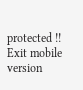protected !!
Exit mobile version